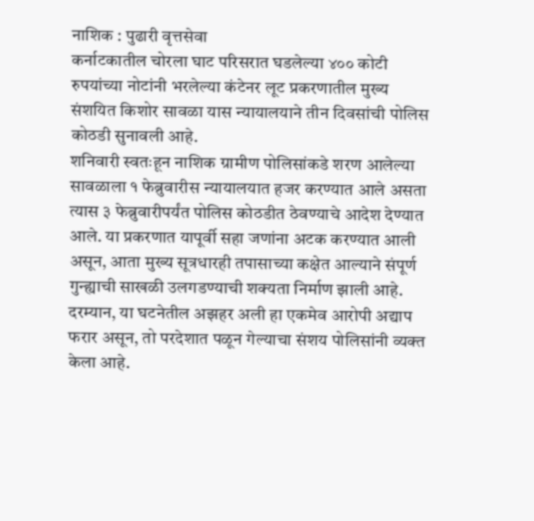नाशिक : पुढारी वृत्तसेवा
कर्नाटकातील चोरला घाट परिसरात घडलेल्या ४०० कोटी रुपयांच्या नोटांनी भरलेल्या कंटेनर लूट प्रकरणातील मुख्य संशयित किशोर सावळा यास न्यायालयाने तीन दिवसांची पोलिस कोठडी सुनावली आहे.
शनिवारी स्वतःहून नाशिक ग्रामीण पोलिसांकडे शरण आलेल्या सावळाला १ फेब्रुवारीस न्यायालयात हजर करण्यात आले असता त्यास ३ फेब्रुवारीपर्यंत पोलिस कोठडीत ठेवण्याचे आदेश देण्यात आले. या प्रकरणात यापूर्वी सहा जणांना अटक करण्यात आली असून, आता मुख्य सूत्रधारही तपासाच्या कक्षेत आल्याने संपूर्ण गुन्ह्याची साखळी उलगडण्याची शक्यता निर्माण झाली आहे.
दरम्यान, या घटनेतील अझहर अली हा एकमेव आरोपी अद्याप फरार असून, तो परदेशात पळून गेल्याचा संशय पोलिसांनी व्यक्त केला आहे.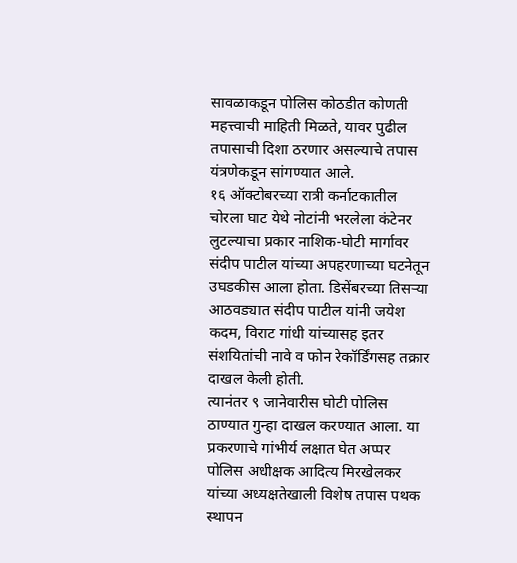सावळाकडून पोलिस कोठडीत कोणती महत्त्वाची माहिती मिळते, यावर पुढील तपासाची दिशा ठरणार असल्याचे तपास यंत्रणेकडून सांगण्यात आले.
१६ ऑक्टोबरच्या रात्री कर्नाटकातील चोरला घाट येथे नोटांनी भरलेला कंटेनर लुटल्याचा प्रकार नाशिक-घोटी मार्गावर संदीप पाटील यांच्या अपहरणाच्या घटनेतून उघडकीस आला होता. डिसेंबरच्या तिसऱ्या आठवड्यात संदीप पाटील यांनी जयेश कदम, विराट गांधी यांच्यासह इतर संशयितांची नावे व फोन रेकॉर्डिंगसह तक्रार दाखल केली होती.
त्यानंतर ९ जानेवारीस घोटी पोलिस ठाण्यात गुन्हा दाखल करण्यात आला. या प्रकरणाचे गांभीर्य लक्षात घेत अप्पर पोलिस अधीक्षक आदित्य मिरखेलकर यांच्या अध्यक्षतेखाली विशेष तपास पथक स्थापन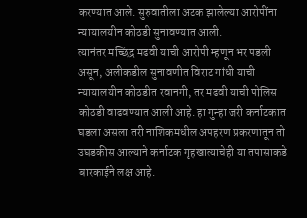करण्यात आले. सुरुवातीला अटक झालेल्या आरोपींना न्यायालयीन कोठडी सुनावण्यात आली.
त्यानंतर मच्छिंद्र मढवी याची आरोपी म्हणून भर पडली असून, अलीकडील सुनावणीत विराट गांधी याची न्यायालयीन कोठडीत रवानगी, तर मढवी याची पोलिस कोठडी वाढवण्यात आली आहे. हा गुन्हा जरी कर्नाटकात घडला असला तरी नाशिकमधील अपहरण प्रकरणातून तो उघडकीस आल्याने कर्नाटक गृहखात्याचेही या तपासाकडे बारकाईने लक्ष आहे.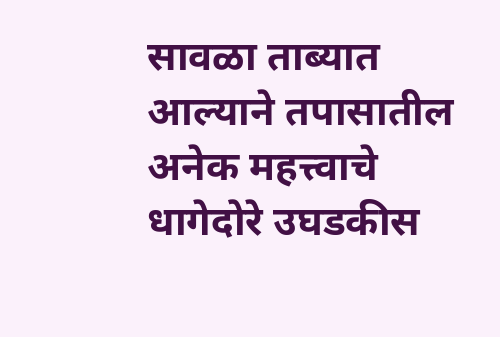सावळा ताब्यात आल्याने तपासातील अनेक महत्त्वाचे धागेदोरे उघडकीस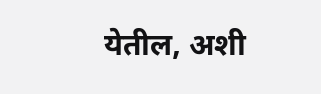येतील, अशी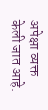अपेक्षा व्यक्त केली जात आहे.